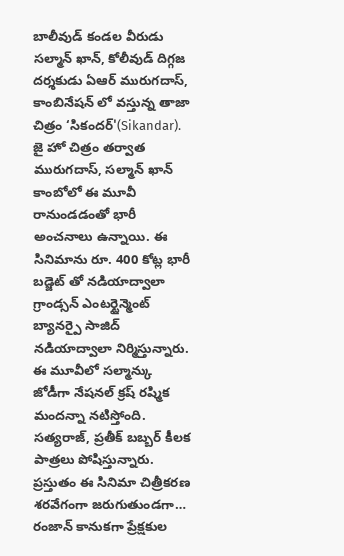బాలీవుడ్ కండల వీరుడు సల్మాన్ ఖాన్, కోలీవుడ్ దిగ్గజ దర్శకుడు ఏఆర్ మురుగదాస్, కాంబినేషన్ లో వస్తున్న తాజా చిత్రం ‘సికందర్'(Sikandar). జై హో చిత్రం తర్వాత మురుగదాస్, సల్మాన్ ఖాన్ కాంబోలో ఈ మూవీ రానుండడంతో భారీ అంచనాలు ఉన్నాయి. ఈ సినిమాను రూ. 400 కోట్ల భారీ బడ్జెట్ తో నడియాద్వాలా గ్రాండ్సన్ ఎంటర్టైన్మెంట్ బ్యానర్పై సాజిద్ నడియాద్వాలా నిర్మిస్తున్నారు. ఈ మూవీలో సల్మాన్కు జోడీగా నేషనల్ క్రష్ రష్మిక మందన్నా నటిస్తోంది. సత్యరాజ్, ప్రతీక్ బబ్బర్ కీలక పాత్రలు పోషిస్తున్నారు.
ప్రస్తుతం ఈ సినిమా చిత్రీకరణ శరవేగంగా జరుగుతుండగా… రంజాన్ కానుకగా ప్రేక్షకుల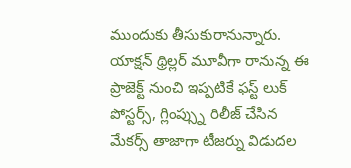ముందుకు తీసుకురానున్నారు. యాక్షన్ థ్రిల్లర్ మూవీగా రానున్న ఈ ప్రాజెక్ట్ నుంచి ఇప్పటికే ఫస్ట్ లుక్ పోస్టర్స్, గ్లింప్స్ను రిలీజ్ చేసిన మేకర్స్ తాజాగా టీజర్ను విడుదల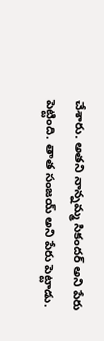చేశారు. అతని నాన్నమ్మ సికందర్ అని పేరు పెట్టింది. తాత సంజయ్ అని పేరు పెట్టాడు.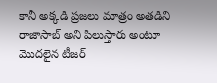కానీ అక్కడి ప్రజలు మాత్రం అతడిని రాజాసాబ్ అని పిలుస్తారు అంటూ మొదలైన టీజర్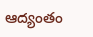ఆద్యంతం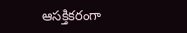ఆసక్తికరంగా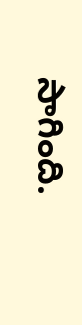సాగింది.